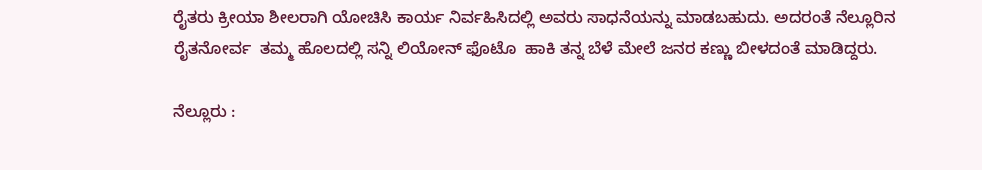ರೈತರು ಕ್ರೀಯಾ ಶೀಲರಾಗಿ ಯೋಚಿಸಿ ಕಾರ್ಯ ನಿರ್ವಹಿಸಿದಲ್ಲಿ ಅವರು ಸಾಧನೆಯನ್ನು ಮಾಡಬಹುದು. ಅದರಂತೆ ನೆಲ್ಲೂರಿನ ರೈತನೋರ್ವ  ತಮ್ಮ ಹೊಲದಲ್ಲಿ ಸನ್ನಿ ಲಿಯೋನ್ ಫೊಟೊ  ಹಾಕಿ ತನ್ನ ಬೆಳೆ ಮೇಲೆ ಜನರ ಕಣ್ಣು ಬೀಳದಂತೆ ಮಾಡಿದ್ದರು.

ನೆಲ್ಲೂರು :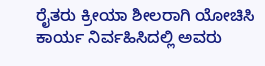ರೈತರು ಕ್ರೀಯಾ ಶೀಲರಾಗಿ ಯೋಚಿಸಿ ಕಾರ್ಯ ನಿರ್ವಹಿಸಿದಲ್ಲಿ ಅವರು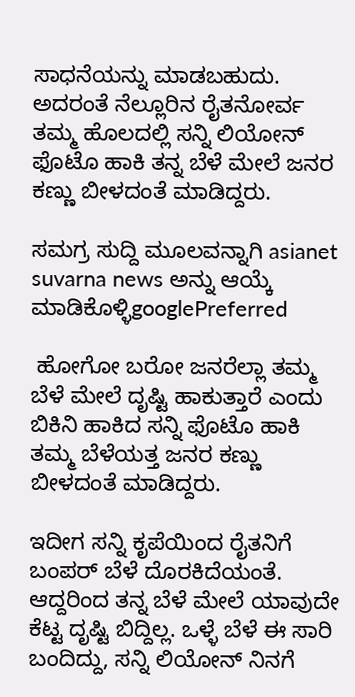ಸಾಧನೆಯನ್ನು ಮಾಡಬಹುದು. ಅದರಂತೆ ನೆಲ್ಲೂರಿನ ರೈತನೋರ್ವ ತಮ್ಮ ಹೊಲದಲ್ಲಿ ಸನ್ನಿ ಲಿಯೋನ್ ಫೊಟೊ ಹಾಕಿ ತನ್ನ ಬೆಳೆ ಮೇಲೆ ಜನರ ಕಣ್ಣು ಬೀಳದಂತೆ ಮಾಡಿದ್ದರು.

ಸಮಗ್ರ ಸುದ್ದಿ ಮೂಲವನ್ನಾಗಿ asianet suvarna news ಅನ್ನು ಆಯ್ಕೆ ಮಾಡಿಕೊಳ್ಳಿgooglePreferred

 ಹೋಗೋ ಬರೋ ಜನರೆಲ್ಲಾ ತಮ್ಮ ಬೆಳೆ ಮೇಲೆ ದೃಷ್ಟಿ ಹಾಕುತ್ತಾರೆ ಎಂದು ಬಿಕಿನಿ ಹಾಕಿದ ಸನ್ನಿ ಫೊಟೊ ಹಾಕಿ ತಮ್ಮ ಬೆಳೆಯತ್ತ ಜನರ ಕಣ್ಣು ಬೀಳದಂತೆ ಮಾಡಿದ್ದರು.

ಇದೀಗ ಸನ್ನಿ ಕೃಪೆಯಿಂದ ರೈತನಿಗೆ ಬಂಪರ್ ಬೆಳೆ ದೊರಕಿದೆಯಂತೆ. ಆದ್ದರಿಂದ ತನ್ನ ಬೆಳೆ ಮೇಲೆ ಯಾವುದೇ ಕೆಟ್ಟ ದೃಷ್ಟಿ ಬಿದ್ದಿಲ್ಲ. ಒಳ್ಳೆ ಬೆಳೆ ಈ ಸಾರಿ ಬಂದಿದ್ದು, ಸನ್ನಿ ಲಿಯೋನ್ ನಿನಗೆ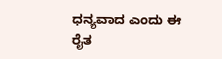ಧನ್ಯವಾದ ಎಂದು ಈ ರೈತ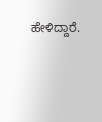ಹೇಳಿದ್ದಾರೆ.